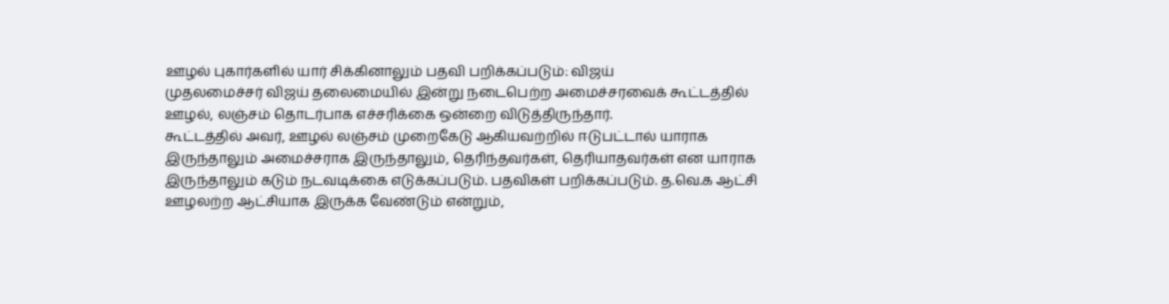ஊழல் புகார்களில் யார் சிக்கினாலும் பதவி பறிக்கப்படும்: விஜய்
முதலமைச்சர் விஜய் தலைமையில் இன்று நடைபெற்ற அமைச்சரவைக் கூட்டத்தில் ஊழல், லஞ்சம் தொடர்பாக எச்சரிக்கை ஒன்றை விடுத்திருந்தார்.
கூட்டத்தில் அவர், ஊழல் லஞ்சம் முறைகேடு ஆகியவற்றில் ஈடுபட்டால் யாராக இருந்தாலும் அமைச்சராக இருந்தாலும், தெரிந்தவர்கள், தெரியாதவர்கள் என யாராக இருந்தாலும் கடும் நடவடிக்கை எடுக்கப்படும். பதவிகள் பறிக்கப்படும். த.வெ.க ஆட்சி ஊழலற்ற ஆட்சியாக இருக்க வேண்டும் என்றும்,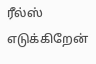ரீல்ஸ் எடுக்கிறேன்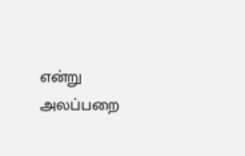என்று அலப்பறை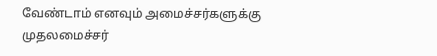வேண்டாம் எனவும் அமைச்சர்களுக்கு முதலமைச்சர்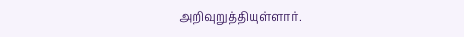அறிவுறுத்தியுள்ளார்.